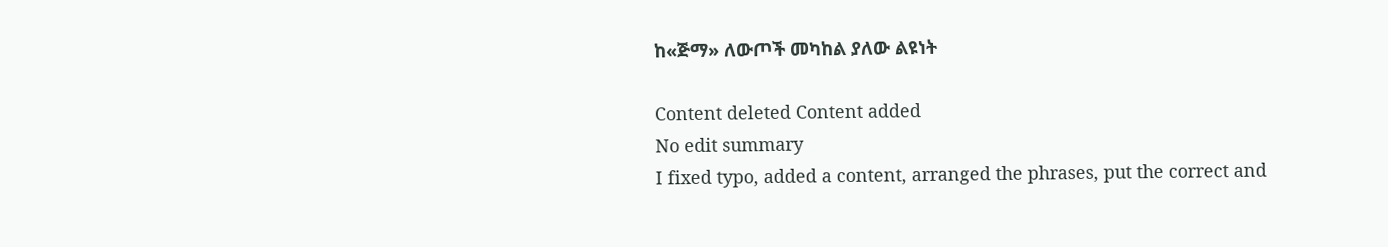ከ«ጅማ» ለውጦች መካከል ያለው ልዩነት

Content deleted Content added
No edit summary
I fixed typo, added a content, arranged the phrases, put the correct and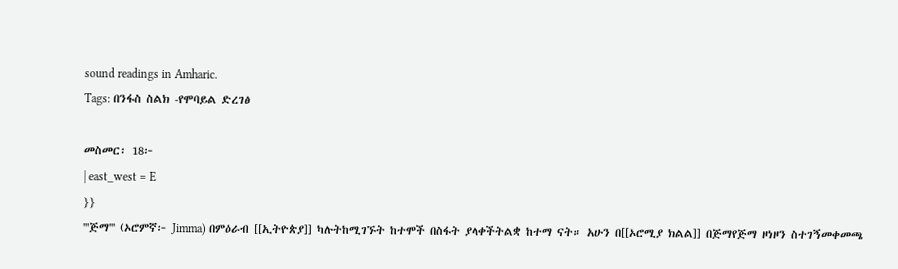sound readings in Amharic.
Tags: በንፋስ ስልክ -የሞባይል ድረገፅ

መስመር፡ 18፦
| east_west = E
}}
'''ጅማ''' (ኦሮምኛ፦ Jimma) በምዕራብ [[ኢትዮጵያ]] ካሉትከሚገኙት ከተሞች በስፋት ያላቀችትልቋ ከተማ ናት። አሁን በ[[ኦሮሚያ ክልል]] በጅማየጅማ ዞነዞን ስተገኝመቀመጫ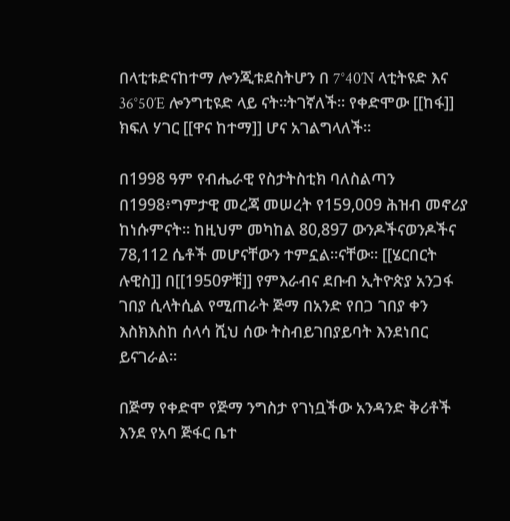በላቲቱድናከተማ ሎንጂቱደስትሆን በ 7°40′N ላቲትዩድ እና 36°50′E ሎንግቲዩድ ላይ ናት።ትገኛለች። የቀድሞው [[ከፋ]] ክፍለ ሃገር [[ዋና ከተማ]] ሆና አገልግላለች።

በ1998 ዓም የብሔራዊ የስታትስቲክ ባለስልጣን በ1998፥ግምታዊ መረጃ መሠረት የ159,009 ሕዝብ መኖሪያ ከነሱምናት። ከዚህም መካከል 80,897 ውንዶችናወንዶችና 78,112 ሴቶች መሆናቸውን ተምኗል።ናቸው። [[ሄርበርት ሉዊስ]] በ[[1950ዎቹ]] የምእራብና ደቡብ ኢትዮጵያ አንጋፋ ገበያ ሲላትሲል የሚጠራት ጅማ በአንድ የበጋ ገበያ ቀን እስክእስከ ሰላሳ ሺህ ሰው ትስብይገበያይባት እንደነበር ይናገራል።

በጅማ የቀድሞ የጅማ ንግስታ የገነቧችው አንዳንድ ቅሪቶች እንደ የአባ ጅፋር ቤተ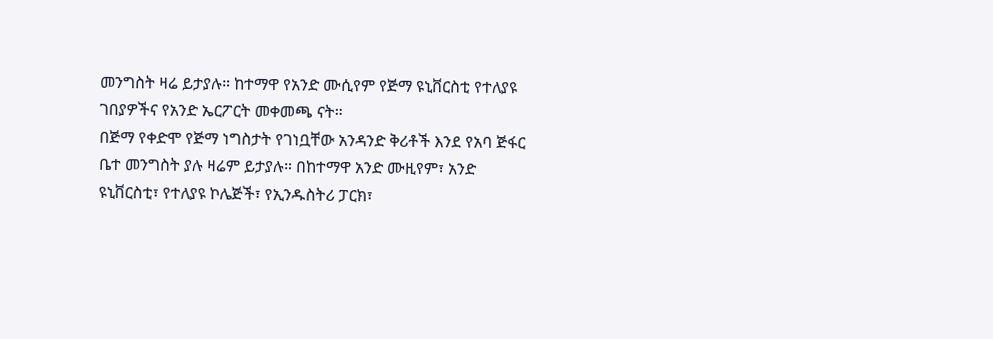መንግስት ዛሬ ይታያሉ። ከተማዋ የአንድ ሙሲየም የጅማ ዩኒቨርስቲ የተለያዩ ገበያዎችና የአንድ ኤርፖርት መቀመጫ ናት።
በጅማ የቀድሞ የጅማ ነግስታት የገነቧቸው አንዳንድ ቅሪቶች እንደ የአባ ጅፋር ቤተ መንግስት ያሉ ዛሬም ይታያሉ። በከተማዋ አንድ ሙዚየም፣ አንድ ዩኒቨርስቲ፣ የተለያዩ ኮሌጅች፣ የኢንዱስትሪ ፓርክ፣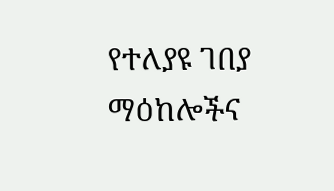የተለያዩ ገበያ ማዕከሎችና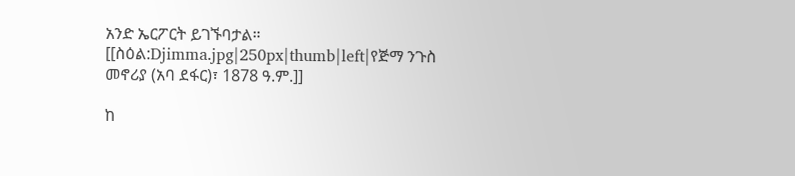አንድ ኤርፖርት ይገኙባታል።
[[ስዕል:Djimma.jpg|250px|thumb|left|የጅማ ንጉስ መኖሪያ (አባ ደፋር)፣ 1878 ዓ.ም.]]

ከ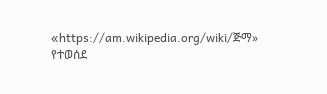«https://am.wikipedia.org/wiki/ጅማ» የተወሰደ